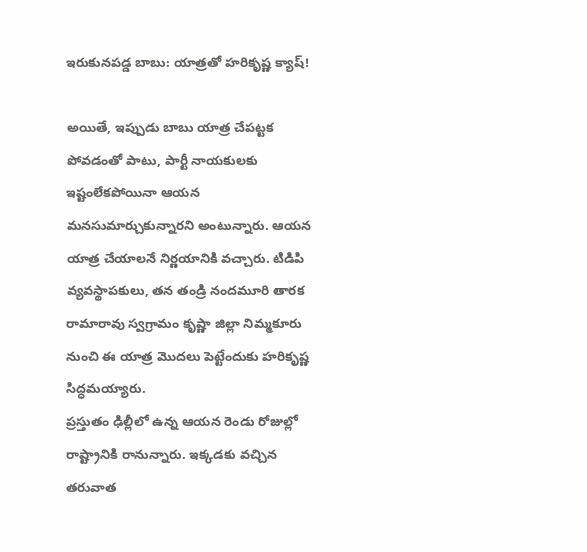ఇరుకునపడ్డ బాబు: యాత్రతో హరికృష్ణ క్యాష్!

అయితే, ఇప్పుడు బాబు యాత్ర చేపట్టక పోవడంతో పాటు, పార్టీ నాయకులకు ఇష్టంలేకపోయినా ఆయన మనసుమార్చుకున్నారని అంటున్నారు. ఆయన యాత్ర చేయాలనే నిర్ణయానికి వచ్చారు. టిడిపి వ్యవస్థాపకులు, తన తండ్రి నందమూరి తారక రామారావు స్వగ్రామం కృష్ణా జిల్లా నిమ్మకూరు నుంచి ఈ యాత్ర మొదలు పెట్టేందుకు హరికృష్ణ సిద్ధమయ్యారు.
ప్రస్తుతం ఢిల్లీలో ఉన్న ఆయన రెండు రోజుల్లో రాష్ట్రానికి రానున్నారు. ఇక్కడకు వచ్చిన తరువాత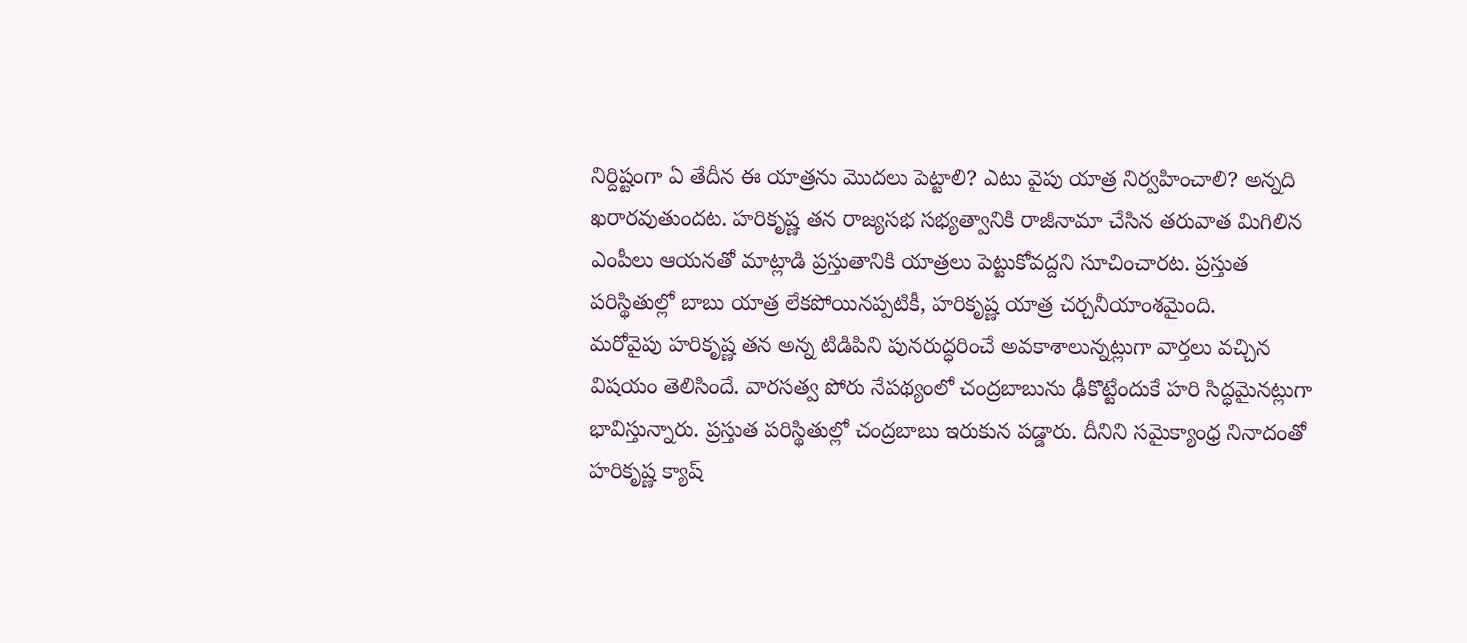నిర్దిష్టంగా ఏ తేదీన ఈ యాత్రను మొదలు పెట్టాలి? ఎటు వైపు యాత్ర నిర్వహించాలి? అన్నది ఖరారవుతుందట. హరికృష్ణ తన రాజ్యసభ సభ్యత్వానికి రాజీనామా చేసిన తరువాత మిగిలిన ఎంపీలు ఆయనతో మాట్లాడి ప్రస్తుతానికి యాత్రలు పెట్టుకోవద్దని సూచించారట. ప్రస్తుత పరిస్థితుల్లో బాబు యాత్ర లేకపోయినప్పటికీ, హరికృష్ణ యాత్ర చర్చనీయాంశమైంది.
మరోవైపు హరికృష్ణ తన అన్న టిడిపిని పునరుద్ధరించే అవకాశాలున్నట్లుగా వార్తలు వచ్చిన విషయం తెలిసిందే. వారసత్వ పోరు నేపథ్యంలో చంద్రబాబును ఢీకొట్టేందుకే హరి సిద్ధమైనట్లుగా భావిస్తున్నారు. ప్రస్తుత పరిస్థితుల్లో చంద్రబాబు ఇరుకున పడ్డారు. దీనిని సమైక్యాంధ్ర నినాదంతో హరికృష్ణ క్యాష్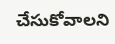చేసుకోవాలని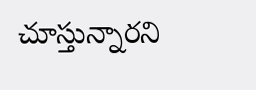చూస్తున్నారని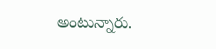అంటున్నారు.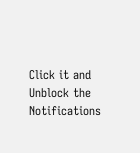Click it and Unblock the Notifications